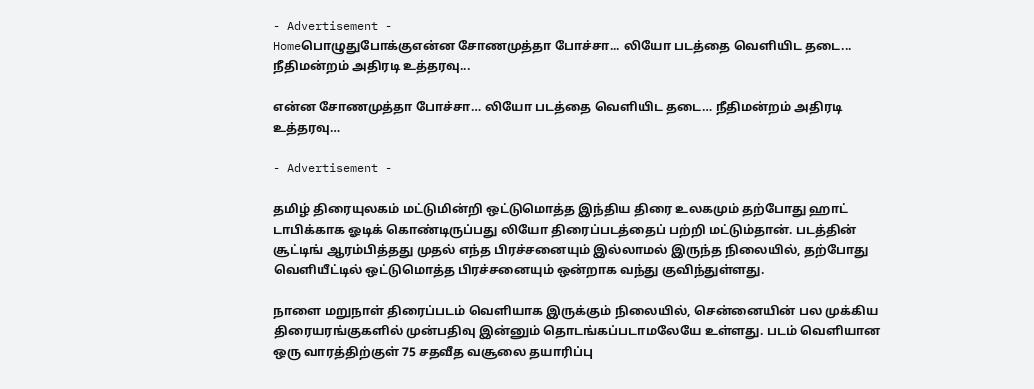- Advertisement -
Homeபொழுதுபோக்குஎன்ன சோணமுத்தா போச்சா... லியோ படத்தை வெளியிட தடை... நீதிமன்றம் அதிரடி உத்தரவு...

என்ன சோணமுத்தா போச்சா… லியோ படத்தை வெளியிட தடை… நீதிமன்றம் அதிரடி உத்தரவு…

- Advertisement -

தமிழ் திரையுலகம் மட்டுமின்றி ஒட்டுமொத்த இந்திய திரை உலகமும் தற்போது ஹாட் டாபிக்காக ஓடிக் கொண்டிருப்பது லியோ திரைப்படத்தைப் பற்றி மட்டும்தான். படத்தின் சூட்டிங் ஆரம்பித்தது முதல் எந்த பிரச்சனையும் இல்லாமல் இருந்த நிலையில், தற்போது வெளியீட்டில் ஒட்டுமொத்த பிரச்சனையும் ஒன்றாக வந்து குவிந்துள்ளது.

நாளை மறுநாள் திரைப்படம் வெளியாக இருக்கும் நிலையில், சென்னையின் பல முக்கிய திரையரங்குகளில் முன்பதிவு இன்னும் தொடங்கப்படாமலேயே உள்ளது. படம் வெளியான ஒரு வாரத்திற்குள் 75 சதவீத வசூலை தயாரிப்பு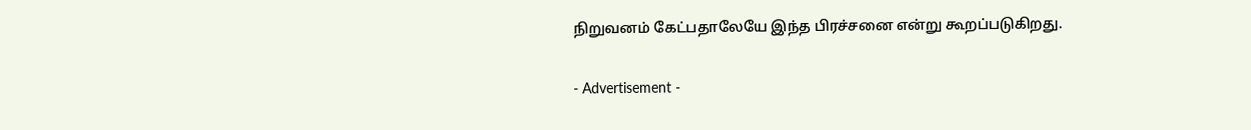நிறுவனம் கேட்பதாலேயே இந்த பிரச்சனை என்று கூறப்படுகிறது.

- Advertisement -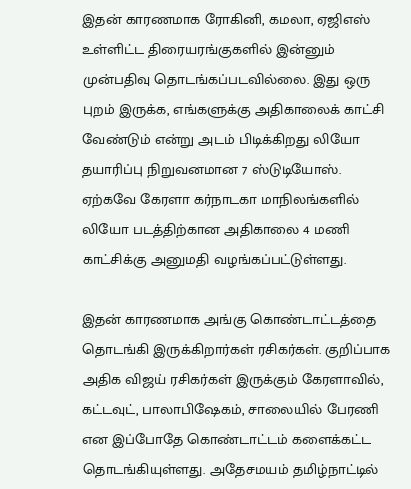இதன் காரணமாக ரோகினி, கமலா, ஏஜிஎஸ் உள்ளிட்ட திரையரங்குகளில் இன்னும் முன்பதிவு தொடங்கப்படவில்லை. இது ஒரு புறம் இருக்க, எங்களுக்கு அதிகாலைக் காட்சி வேண்டும் என்று அடம் பிடிக்கிறது லியோ தயாரிப்பு நிறுவனமான 7 ஸ்டுடியோஸ். ஏற்கவே கேரளா கர்நாடகா மாநிலங்களில் லியோ படத்திற்கான அதிகாலை 4 மணி காட்சிக்கு அனுமதி வழங்கப்பட்டுள்ளது.

இதன் காரணமாக அங்கு கொண்டாட்டத்தை தொடங்கி இருக்கிறார்கள் ரசிகர்கள். குறிப்பாக அதிக விஜய் ரசிகர்கள் இருக்கும் கேரளாவில், கட்டவுட், பாலாபிஷேகம், சாலையில் பேரணி என இப்போதே கொண்டாட்டம் களைக்கட்ட தொடங்கியுள்ளது. அதேசமயம் தமிழ்நாட்டில்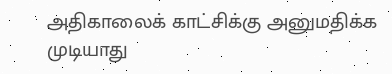அதிகாலைக் காட்சிக்கு அனுமதிக்க முடியாது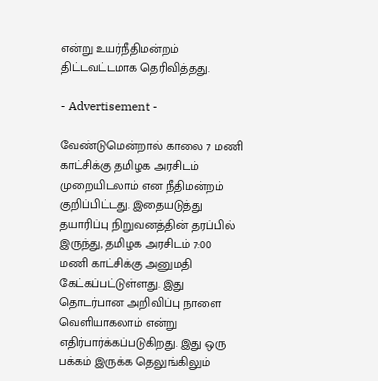என்று உயர்நீதிமன்றம் திட்டவட்டமாக தெரிவித்தது.

- Advertisement -

வேண்டுமென்றால் காலை 7 மணி காட்சிக்கு தமிழக அரசிடம் முறையிடலாம் என நீதிமன்றம் குறிப்பிட்டது. இதையடுத்து தயாரிப்பு நிறுவனத்தின் தரப்பில் இருந்து, தமிழக அரசிடம் 7:00 மணி காட்சிக்கு அனுமதி கேட்கப்பட்டுள்ளது. இது தொடர்பான அறிவிப்பு நாளை வெளியாகலாம் என்று எதிர்பார்க்கப்படுகிறது. இது ஒரு பக்கம் இருக்க தெலுங்கிலும்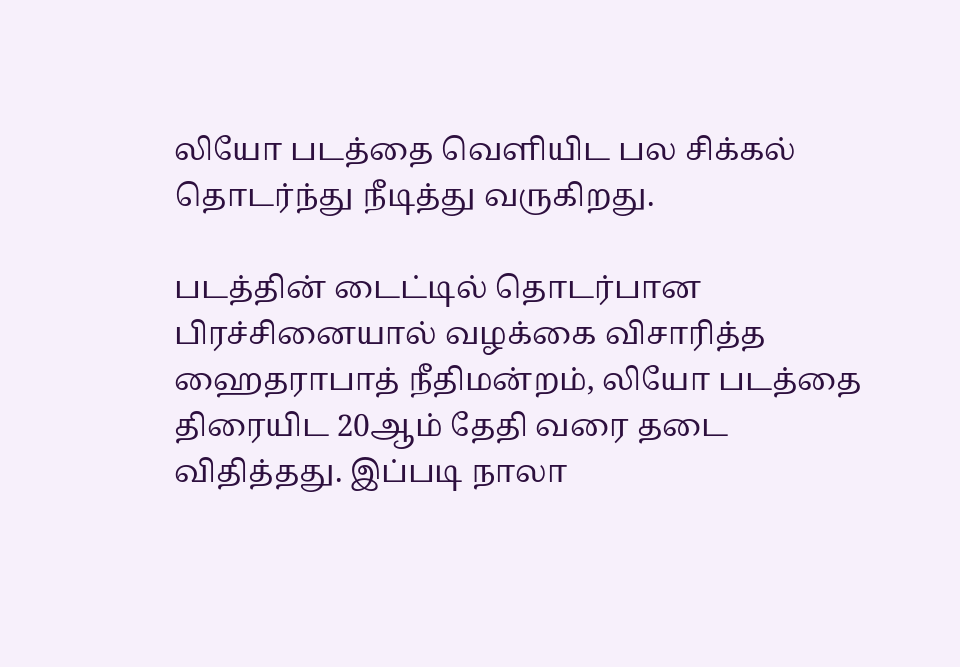லியோ படத்தை வெளியிட பல சிக்கல் தொடர்ந்து நீடித்து வருகிறது.

படத்தின் டைட்டில் தொடர்பான பிரச்சினையால் வழக்கை விசாரித்த ஹைதராபாத் நீதிமன்றம், லியோ படத்தை திரையிட 20ஆம் தேதி வரை தடை விதித்தது. இப்படி நாலா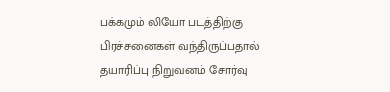பக்கமும் லியோ படத்திற்கு பிரச்சனைகள் வந்திருப்பதால் தயாரிப்பு நிறுவனம் சோர்வு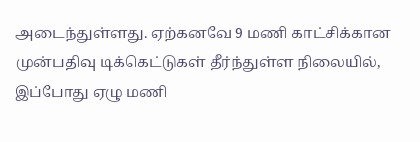அடைந்துள்ளது. ஏற்கனவே 9 மணி காட்சிக்கான முன்பதிவு டிக்கெட்டுகள் தீர்ந்துள்ள நிலையில், இப்போது ஏழு மணி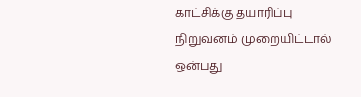காட்சிக்கு தயாரிப்பு நிறுவனம் முறையிட்டால் ஒன்பது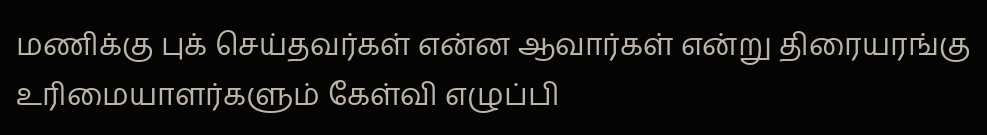மணிக்கு புக் செய்தவர்கள் என்ன ஆவார்கள் என்று திரையரங்கு உரிமையாளர்களும் கேள்வி எழுப்பி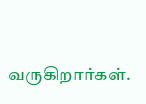வருகிறார்கள்.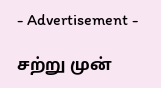- Advertisement -

சற்று முன்